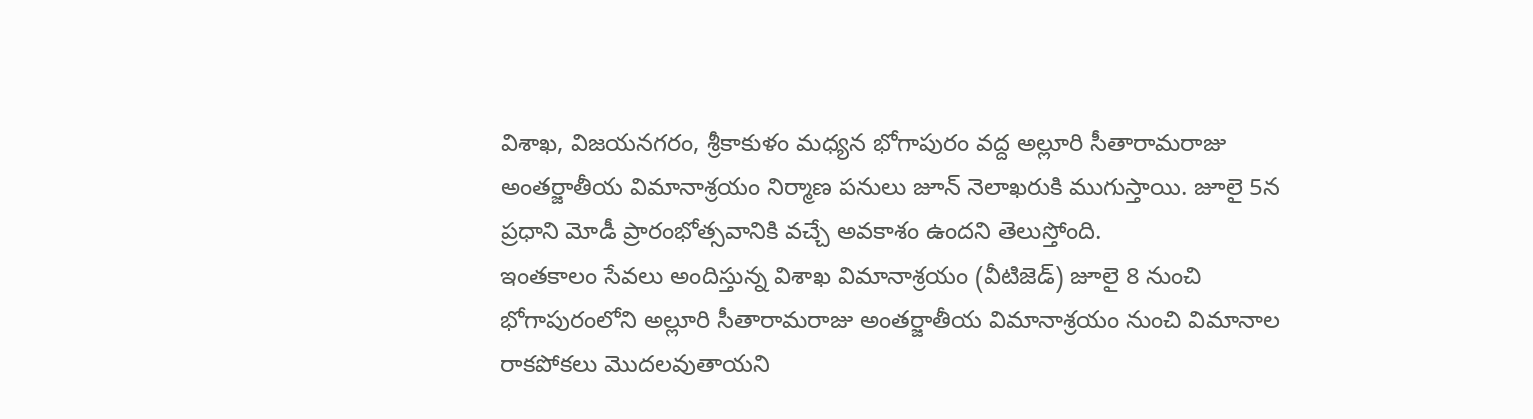విశాఖ, విజయనగరం, శ్రీకాకుళం మధ్యన భోగాపురం వద్ద అల్లూరి సీతారామరాజు అంతర్జాతీయ విమానాశ్రయం నిర్మాణ పనులు జూన్ నెలాఖరుకి ముగుస్తాయి. జూలై 5న ప్రధాని మోడీ ప్రారంభోత్సవానికి వచ్చే అవకాశం ఉందని తెలుస్తోంది.
ఇంతకాలం సేవలు అందిస్తున్న విశాఖ విమానాశ్రయం (వీటిజెడ్) జూలై 8 నుంచి భోగాపురంలోని అల్లూరి సీతారామరాజు అంతర్జాతీయ విమానాశ్రయం నుంచి విమానాల రాకపోకలు మొదలవుతాయని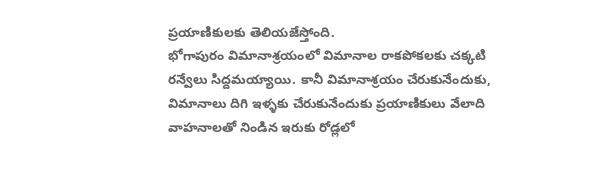ప్రయాణికులకు తెలియజేస్తోంది.
భోగాపురం విమానాశ్రయంలో విమానాల రాకపోకలకు చక్కటి రన్వేలు సిద్దమయ్యాయి. కానీ విమానాశ్రయం చేరుకునేందుకు, విమానాలు దిగి ఇళ్ళకు చేరుకునేందుకు ప్రయాణికులు వేలాది వాహనాలతో నిండిన ఇరుకు రోడ్లలో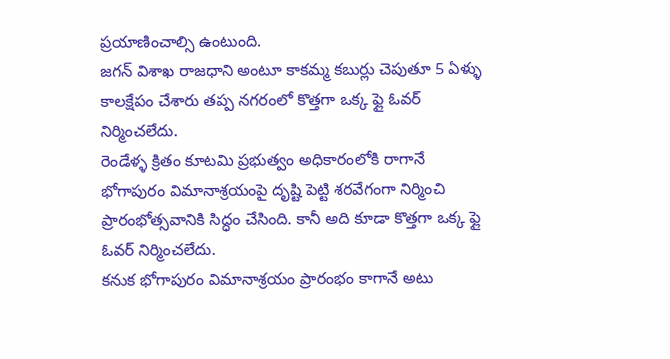ప్రయాణించాల్సి ఉంటుంది.
జగన్ విశాఖ రాజధాని అంటూ కాకమ్మ కబుర్లు చెపుతూ 5 ఏళ్ళు కాలక్షేపం చేశారు తప్ప నగరంలో కొత్తగా ఒక్క ఫ్లై ఓవర్ నిర్మించలేదు.
రెండేళ్ళ క్రితం కూటమి ప్రభుత్వం అధికారంలోకి రాగానే భోగాపురం విమానాశ్రయంపై దృష్టి పెట్టి శరవేగంగా నిర్మించి ప్రారంభోత్సవానికి సిద్ధం చేసింది. కానీ అది కూడా కొత్తగా ఒక్క ఫ్లై ఓవర్ నిర్మించలేదు.
కనుక భోగాపురం విమానాశ్రయం ప్రారంభం కాగానే అటు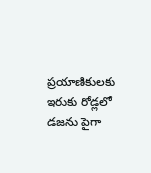ప్రయాణికులకు ఇరుకు రోడ్లలో డజను పైగా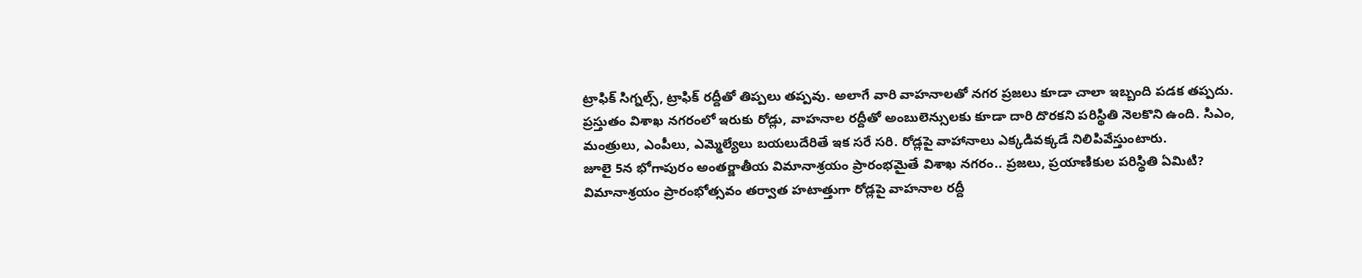ట్రాఫిక్ సిగ్నల్స్, ట్రాఫిక్ రద్దీతో తిప్పలు తప్పవు. అలాగే వారి వాహనాలతో నగర ప్రజలు కూడా చాలా ఇబ్బంది పడక తప్పదు.
ప్రస్తుతం విశాఖ నగరంలో ఇరుకు రోడ్లు, వాహనాల రద్దీతో అంబులెన్సులకు కూడా దారి దొరకని పరిస్థితి నెలకొని ఉంది. సిఎం, మంత్రులు, ఎంపీలు, ఎమ్మెల్యేలు బయలుదేరితే ఇక సరే సరి. రోడ్లపై వాహానాలు ఎక్కడివక్కడే నిలిపివేస్తుంటారు.
జూలై 5న భోగాపురం అంతర్జాతీయ విమానాశ్రయం ప్రారంభమైతే విశాఖ నగరం.. ప్రజలు, ప్రయాణికుల పరిస్థితి ఏమిటి?
విమానాశ్రయం ప్రారంభోత్సవం తర్వాత హటాత్తుగా రోడ్లపై వాహనాల రద్దీ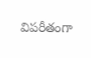విపరీతంగా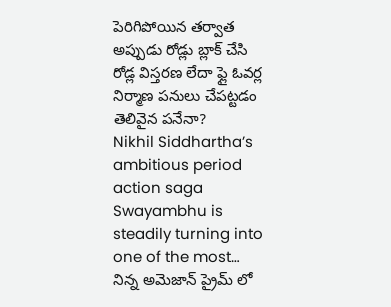పెరిగిపోయిన తర్వాత అప్పుడు రోడ్లు బ్లాక్ చేసి రోడ్ల విస్తరణ లేదా ఫ్లై ఓవర్ల నిర్మాణ పనులు చేపట్టడం తెలివైన పనేనా?
Nikhil Siddhartha’s ambitious period action saga Swayambhu is steadily turning into one of the most…
నిన్న అమెజాన్ ప్రైమ్ లో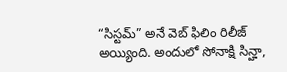“సిస్టమ్” అనే వెబ్ ఫిలిం రిలీజ్ అయ్యింది. అందులో సోనాక్షి సిన్హా,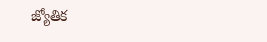జ్యోతిక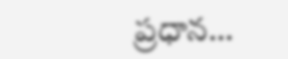ప్రధాన…